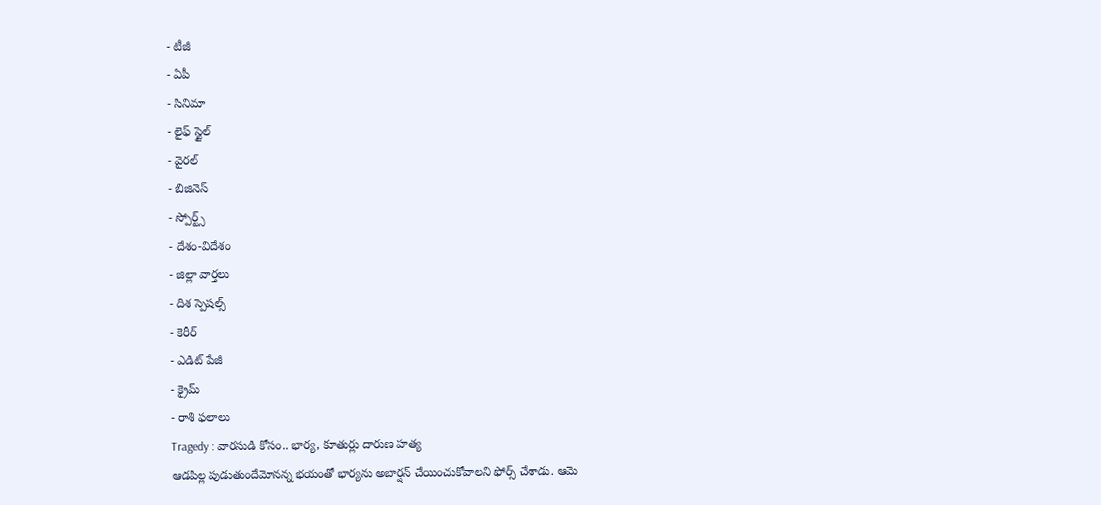- టీజీ
- ఏపీ
- సినిమా
- లైఫ్ స్టైల్
- వైరల్
- బిజినెస్
- స్పోర్ట్స్
- దేశం-విదేశం
- జిల్లా వార్తలు
- దిశ స్పెషల్స్
- కెరీర్
- ఎడిట్ పేజీ
- క్రైమ్
- రాశి ఫలాలు
Tragedy : వారసుడి కోసం.. భార్య, కూతుర్లు దారుణ హత్య
ఆడపిల్ల పుడుతుందేమోనన్న భయంతో భార్యను అబార్షన్ చేయించుకోవాలని ఫోర్స్ చేశాడు. ఆమె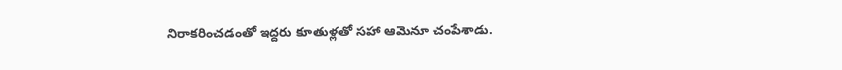నిరాకరించడంతో ఇద్దరు కూతుళ్లతో సహా ఆమెనూ చంపేశాడు.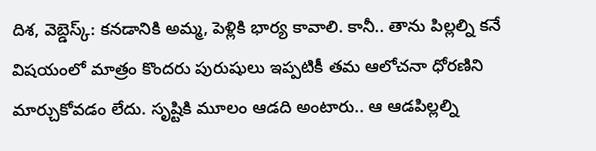దిశ, వెబ్డెస్క్: కనడానికి అమ్మ, పెళ్లికి భార్య కావాలి. కానీ.. తాను పిల్లల్ని కనే విషయంలో మాత్రం కొందరు పురుషులు ఇప్పటికీ తమ ఆలోచనా ధోరణిని మార్చుకోవడం లేదు. సృష్టికి మూలం ఆడది అంటారు.. ఆ ఆడపిల్లల్ని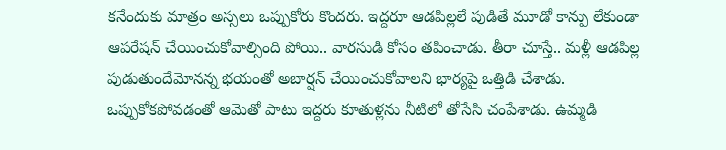కనేందుకు మాత్రం అస్సలు ఒప్పుకోరు కొందరు. ఇద్దరూ ఆడపిల్లలే పుడితే మూడో కాన్పు లేకుండా ఆపరేషన్ చేయించుకోవాల్సింది పోయి.. వారసుడి కోసం తపించాడు. తీరా చూస్తే.. మళ్లీ ఆడపిల్ల పుడుతుందేమోనన్న భయంతో అబార్షన్ చేయించుకోవాలని భార్యపై ఒత్తిడి చేశాడు. ఒప్పుకోకపోవడంతో ఆమెతో పాటు ఇద్దరు కూతుళ్లను నీటిలో తోసేసి చంపేశాడు. ఉమ్మడి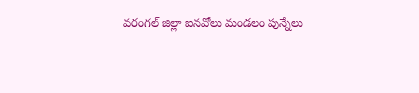వరంగల్ జిల్లా ఐనవోలు మండలం పున్నేలు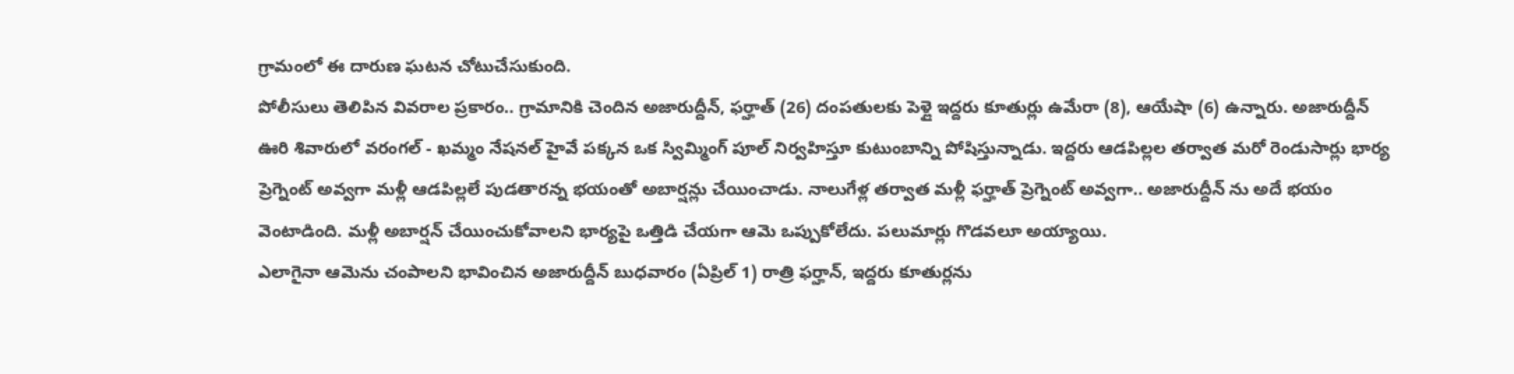గ్రామంలో ఈ దారుణ ఘటన చోటుచేసుకుంది.
పోలీసులు తెలిపిన వివరాల ప్రకారం.. గ్రామానికి చెందిన అజారుద్దీన్, ఫర్హాత్ (26) దంపతులకు పెళ్లై ఇద్దరు కూతుర్లు ఉమేరా (8), ఆయేషా (6) ఉన్నారు. అజారుద్దీన్ ఊరి శివారులో వరంగల్ - ఖమ్మం నేషనల్ హైవే పక్కన ఒక స్విమ్మింగ్ పూల్ నిర్వహిస్తూ కుటుంబాన్ని పోషిస్తున్నాడు. ఇద్దరు ఆడపిల్లల తర్వాత మరో రెండుసార్లు భార్య ప్రెగ్నెంట్ అవ్వగా మళ్లీ ఆడపిల్లలే పుడతారన్న భయంతో అబార్షన్లు చేయించాడు. నాలుగేళ్ల తర్వాత మళ్లీ ఫర్హాత్ ప్రెగ్నెంట్ అవ్వగా.. అజారుద్దీన్ ను అదే భయం వెంటాడింది. మళ్లీ అబార్షన్ చేయించుకోవాలని భార్యపై ఒత్తిడి చేయగా ఆమె ఒప్పుకోలేదు. పలుమార్లు గొడవలూ అయ్యాయి.
ఎలాగైనా ఆమెను చంపాలని భావించిన అజారుద్దీన్ బుధవారం (ఏప్రిల్ 1) రాత్రి ఫర్హాన్, ఇద్దరు కూతుర్లను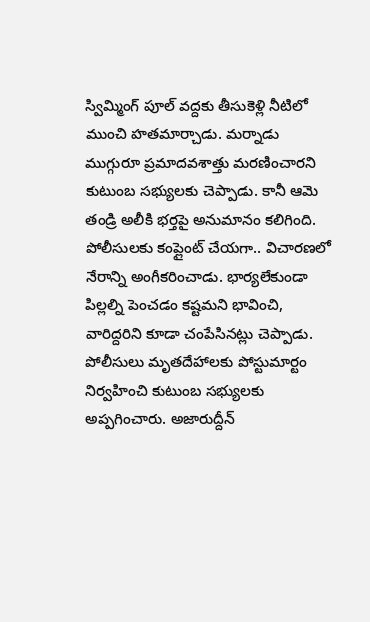స్విమ్మింగ్ పూల్ వద్దకు తీసుకెళ్లి నీటిలో ముంచి హతమార్చాడు. మర్నాడు ముగ్గురూ ప్రమాదవశాత్తు మరణించారని కుటుంబ సభ్యులకు చెప్పాడు. కానీ ఆమె తండ్రి అలీకి భర్తపై అనుమానం కలిగింది. పోలీసులకు కంప్లైంట్ చేయగా.. విచారణలో నేరాన్ని అంగీకరించాడు. భార్యలేకుండా పిల్లల్ని పెంచడం కష్టమని భావించి, వారిద్దరిని కూడా చంపేసినట్లు చెప్పాడు. పోలీసులు మృతదేహాలకు పోస్టుమార్టం నిర్వహించి కుటుంబ సభ్యులకు అప్పగించారు. అజారుద్దీన్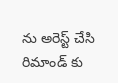ను అరెస్ట్ చేసి రిమాండ్ కు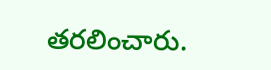తరలించారు.